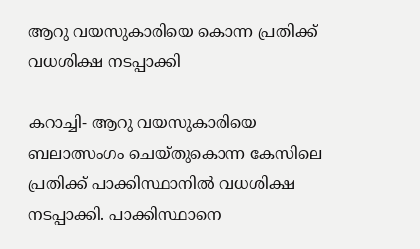ആറു വയസുകാരിയെ കൊന്ന പ്രതിക്ക് വധശിക്ഷ നടപ്പാക്കി

കറാച്ചി- ആറു വയസുകാരിയെ ബലാത്സംഗം ചെയ്തുകൊന്ന കേസിലെ പ്രതിക്ക് പാക്കിസ്ഥാനിൽ വധശിക്ഷ നടപ്പാക്കി. പാക്കിസ്ഥാനെ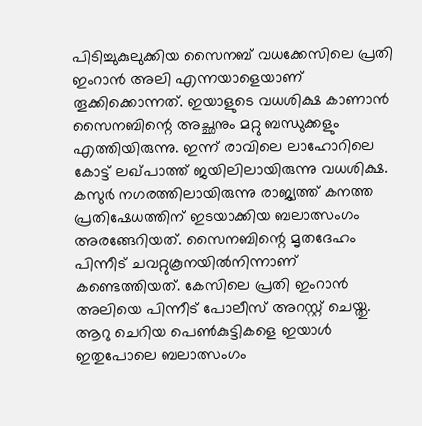പിടിച്ചുകുലുക്കിയ സൈനബ് വധക്കേസിലെ പ്രതി ഇംറാൻ അലി എന്നയാളെയാണ് തൂക്കിക്കൊന്നത്. ഇയാളുടെ വധശിക്ഷ കാണാൻ സൈനബിന്റെ അച്ഛനും മറ്റു ബന്ധുക്കളും എത്തിയിരുന്നു. ഇന്ന് രാവിലെ ലാഹോറിലെ കോട്ട് ലഖ്പാത്ത് ജയിലിലായിരുന്നു വധശിക്ഷ. കസുർ നഗരത്തിലായിരുന്നു രാജ്യത്ത് കനത്ത പ്രതിഷേധത്തിന് ഇടയാക്കിയ ബലാത്സംഗം അരങ്ങേറിയത്. സൈനബിന്റെ മൃതദേഹം പിന്നീട് ചവറ്റുകൂനയിൽനിന്നാണ് കണ്ടെത്തിയത്. കേസിലെ പ്രതി ഇംറാൻ അലിയെ പിന്നീട് പോലീസ് അറസ്റ്റ് ചെയ്തു. ആറു ചെറിയ പെൺകുട്ടികളെ ഇയാൾ ഇതുപോലെ ബലാത്സംഗം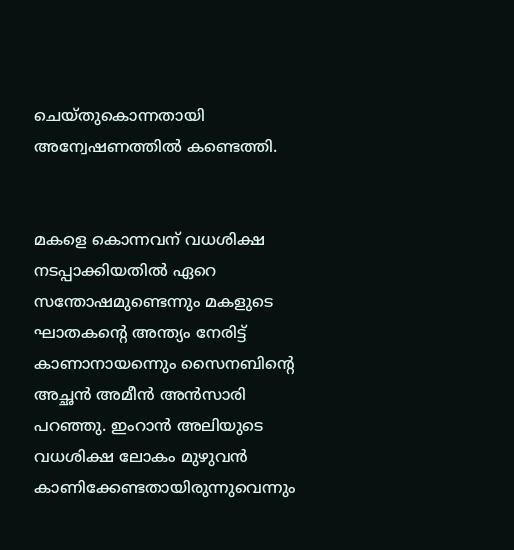ചെയ്തുകൊന്നതായി അന്വേഷണത്തിൽ കണ്ടെത്തി.


മകളെ കൊന്നവന് വധശിക്ഷ നടപ്പാക്കിയതിൽ ഏറെ സന്തോഷമുണ്ടെന്നും മകളുടെ ഘാതകന്‍റെ അന്ത്യം നേരിട്ട് കാണാനായന്നെും സൈനബിന്റെ അച്ഛൻ അമീൻ അൻസാരി പറഞ്ഞു. ഇംറാൻ അലിയുടെ വധശിക്ഷ ലോകം മുഴുവൻ കാണിക്കേണ്ടതായിരുന്നുവെന്നും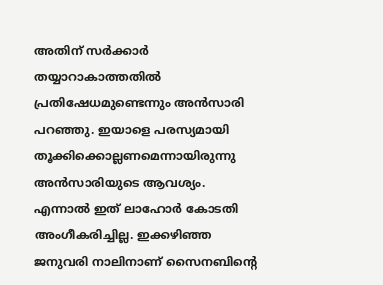അതിന് സർക്കാർ തയ്യാറാകാത്തതിൽ പ്രതിഷേധമുണ്ടെന്നും അൻസാരി പറഞ്ഞു. ഇയാളെ പരസ്യമായി തൂക്കിക്കൊല്ലണമെന്നായിരുന്നു അൻസാരിയുടെ ആവശ്യം. എന്നാൽ ഇത് ലാഹോർ കോടതി അംഗീകരിച്ചില്ല. ഇക്കഴിഞ്ഞ ജനുവരി നാലിനാണ് സൈനബിന്റെ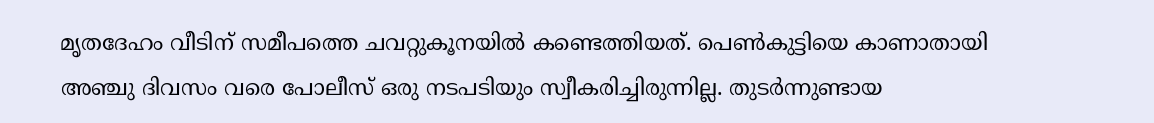മൃതദേഹം വീടിന് സമീപത്തെ ചവറ്റുകൂനയിൽ കണ്ടെത്തിയത്. പെൺകുട്ടിയെ കാണാതായി അഞ്ചു ദിവസം വരെ പോലീസ് ഒരു നടപടിയും സ്വീകരിച്ചിരുന്നില്ല. തുടർന്നുണ്ടായ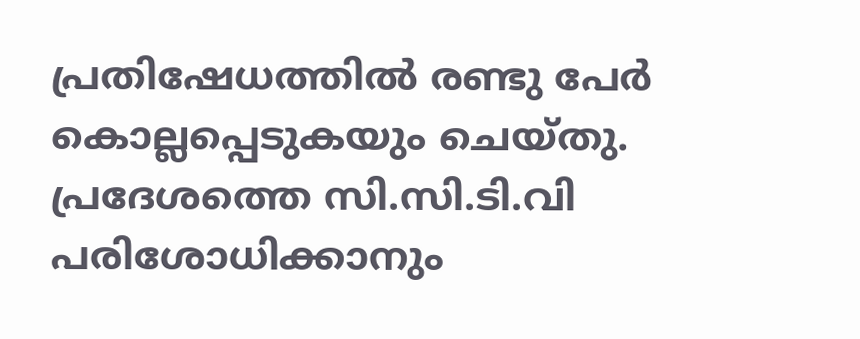പ്രതിഷേധത്തിൽ രണ്ടു പേർ കൊല്ലപ്പെടുകയും ചെയ്തു. പ്രദേശത്തെ സി.സി.ടി.വി പരിശോധിക്കാനും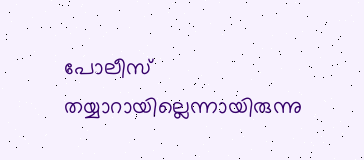പോലീസ് തയ്യാറായില്ലെന്നായിരുന്നു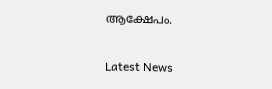ആക്ഷേപം.

Latest News